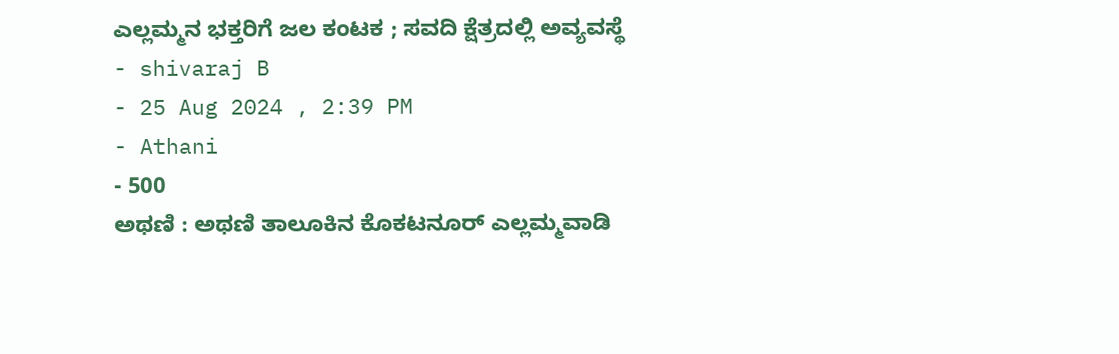ಎಲ್ಲಮ್ಮನ ಭಕ್ತರಿಗೆ ಜಲ ಕಂಟಕ ; ಸವದಿ ಕ್ಷೆತ್ರದಲ್ಲಿ ಅವ್ಯವಸ್ಥೆ
- shivaraj B
- 25 Aug 2024 , 2:39 PM
- Athani
- 500
ಅಥಣಿ : ಅಥಣಿ ತಾಲೂಕಿನ ಕೊಕಟನೂರ್ ಎಲ್ಲಮ್ಮವಾಡಿ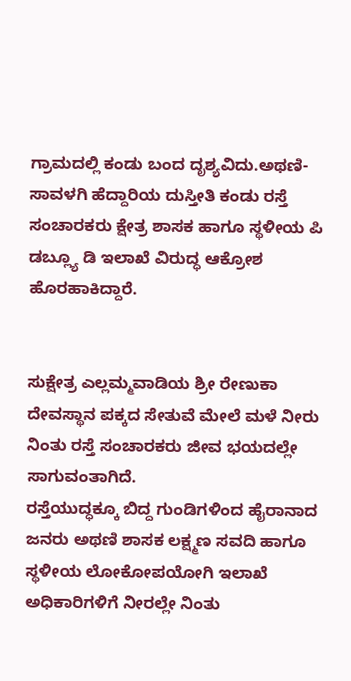ಗ್ರಾಮದಲ್ಲಿ ಕಂಡು ಬಂದ ದೃಶ್ಯವಿದು.ಅಥಣಿ-ಸಾವಳಗಿ ಹೆದ್ದಾರಿಯ ದುಸ್ತೀತಿ ಕಂಡು ರಸ್ತೆ ಸಂಚಾರಕರು ಕ್ಷೇತ್ರ ಶಾಸಕ ಹಾಗೂ ಸ್ಥಳೀಯ ಪಿ ಡಬ್ಲ್ಯೂ ಡಿ ಇಲಾಖೆ ವಿರುದ್ಧ ಆಕ್ರೋಶ ಹೊರಹಾಕಿದ್ದಾರೆ.


ಸುಕ್ಷೇತ್ರ ಎಲ್ಲಮ್ಮವಾಡಿಯ ಶ್ರೀ ರೇಣುಕಾ ದೇವಸ್ಥಾನ ಪಕ್ಕದ ಸೇತುವೆ ಮೇಲೆ ಮಳೆ ನೀರು ನಿಂತು ರಸ್ತೆ ಸಂಚಾರಕರು ಜೀವ ಭಯದಲ್ಲೇ ಸಾಗುವಂತಾಗಿದೆ.
ರಸ್ತೆಯುದ್ಧಕ್ಕೂ ಬಿದ್ದ ಗುಂಡಿಗಳಿಂದ ಹೈರಾನಾದ ಜನರು ಅಥಣಿ ಶಾಸಕ ಲಕ್ಷ್ಮಣ ಸವದಿ ಹಾಗೂ ಸ್ಥಳೀಯ ಲೋಕೋಪಯೋಗಿ ಇಲಾಖೆ ಅಧಿಕಾರಿಗಳಿಗೆ ನೀರಲ್ಲೇ ನಿಂತು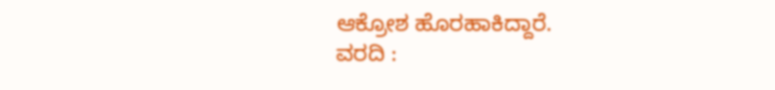ಆಕ್ರೋಶ ಹೊರಹಾಕಿದ್ದಾರೆ.
ವರದಿ :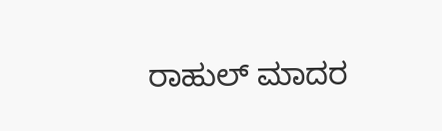ರಾಹುಲ್ ಮಾದರ